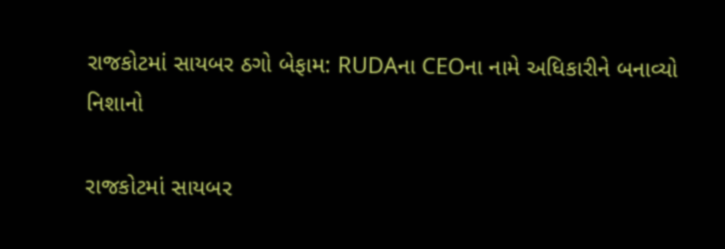રાજકોટમાં સાયબર ઠગો બેફામ: RUDAના CEOના નામે અધિકારીને બનાવ્યો નિશાનો

રાજકોટમાં સાયબર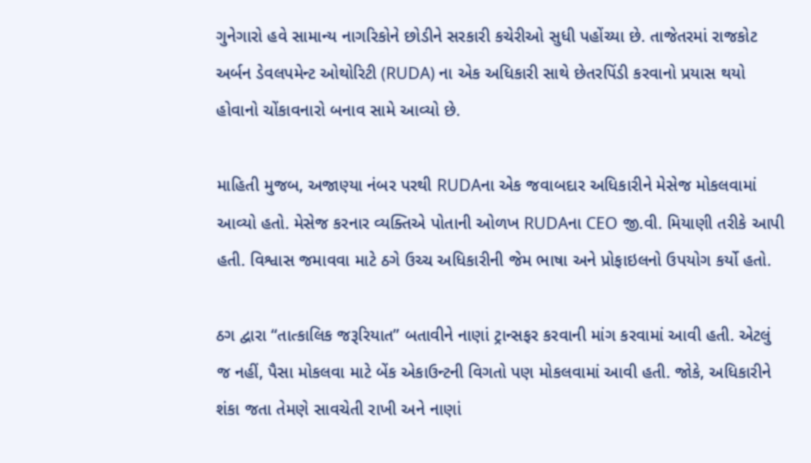ગુનેગારો હવે સામાન્ય નાગરિકોને છોડીને સરકારી કચેરીઓ સુધી પહોંચ્યા છે. તાજેતરમાં રાજકોટ અર્બન ડેવલપમેન્ટ ઓથોરિટી (RUDA) ના એક અધિકારી સાથે છેતરપિંડી કરવાનો પ્રયાસ થયો હોવાનો ચોંકાવનારો બનાવ સામે આવ્યો છે.

માહિતી મુજબ, અજાણ્યા નંબર પરથી RUDAના એક જવાબદાર અધિકારીને મેસેજ મોકલવામાં આવ્યો હતો. મેસેજ કરનાર વ્યક્તિએ પોતાની ઓળખ RUDAના CEO જી.વી. મિયાણી તરીકે આપી હતી. વિશ્વાસ જમાવવા માટે ઠગે ઉચ્ચ અધિકારીની જેમ ભાષા અને પ્રોફાઇલનો ઉપયોગ કર્યો હતો.

ઠગ દ્વારા “તાત્કાલિક જરૂરિયાત” બતાવીને નાણાં ટ્રાન્સફર કરવાની માંગ કરવામાં આવી હતી. એટલું જ નહીં, પૈસા મોકલવા માટે બેંક એકાઉન્ટની વિગતો પણ મોકલવામાં આવી હતી. જોકે, અધિકારીને શંકા જતા તેમણે સાવચેતી રાખી અને નાણાં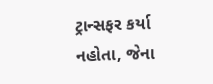ટ્રાન્સફર કર્યા નહોતા, જેના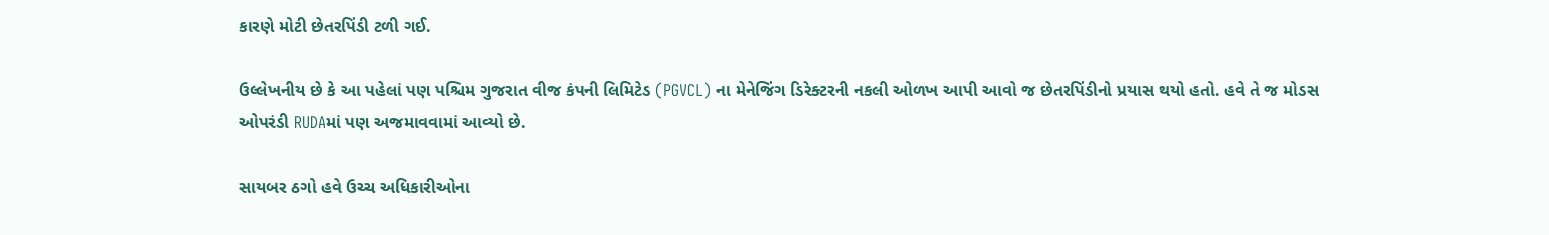કારણે મોટી છેતરપિંડી ટળી ગઈ.

ઉલ્લેખનીય છે કે આ પહેલાં પણ પશ્ચિમ ગુજરાત વીજ કંપની લિમિટેડ (PGVCL) ના મેનેજિંગ ડિરેક્ટરની નકલી ઓળખ આપી આવો જ છેતરપિંડીનો પ્રયાસ થયો હતો. હવે તે જ મોડસ ઓપરંડી RUDAમાં પણ અજમાવવામાં આવ્યો છે.

સાયબર ઠગો હવે ઉચ્ચ અધિકારીઓના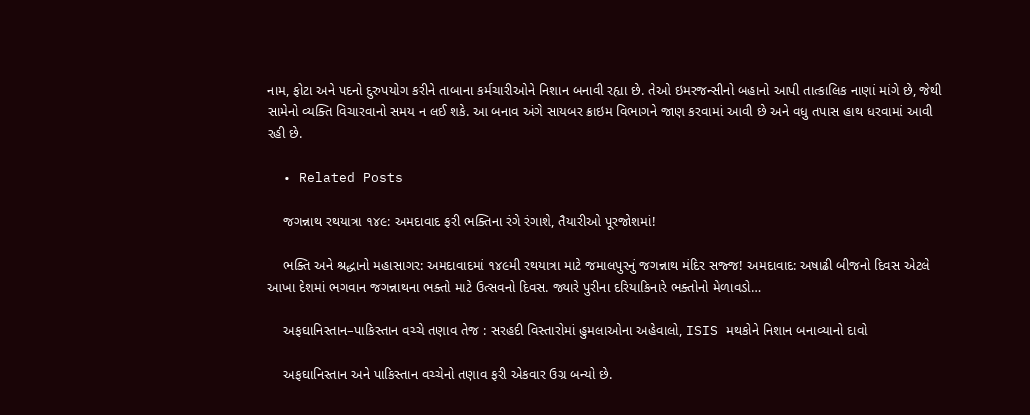નામ, ફોટા અને પદનો દુરુપયોગ કરીને તાબાના કર્મચારીઓને નિશાન બનાવી રહ્યા છે. તેઓ ઇમરજન્સીનો બહાનો આપી તાત્કાલિક નાણાં માંગે છે, જેથી સામેનો વ્યક્તિ વિચારવાનો સમય ન લઈ શકે. આ બનાવ અંગે સાયબર ક્રાઇમ વિભાગને જાણ કરવામાં આવી છે અને વધુ તપાસ હાથ ધરવામાં આવી રહી છે.

  • Related Posts

    જગન્નાથ રથયાત્રા ૧૪૯: અમદાવાદ ફરી ભક્તિના રંગે રંગાશે, તૈયારીઓ પૂરજોશમાં!

    ભક્તિ અને શ્રદ્ધાનો મહાસાગર: અમદાવાદમાં ૧૪૯મી રથયાત્રા માટે જમાલપુરનું જગન્નાથ મંદિર સજ્જ! અમદાવાદ: અષાઢી બીજનો દિવસ એટલે આખા દેશમાં ભગવાન જગન્નાથના ભક્તો માટે ઉત્સવનો દિવસ. જ્યારે પુરીના દરિયાકિનારે ભક્તોનો મેળાવડો…

    અફઘાનિસ્તાન–પાકિસ્તાન વચ્ચે તણાવ તેજ : સરહદી વિસ્તારોમાં હુમલાઓના અહેવાલો, ISIS મથકોને નિશાન બનાવ્યાનો દાવો

    અફઘાનિસ્તાન અને પાકિસ્તાન વચ્ચેનો તણાવ ફરી એકવાર ઉગ્ર બન્યો છે.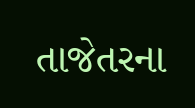તાજેતરના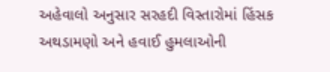અહેવાલો અનુસાર સરહદી વિસ્તારોમાં હિંસક અથડામણો અને હવાઈ હુમલાઓની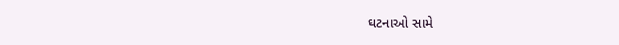ઘટનાઓ સામે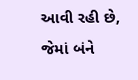આવી રહી છે, જેમાં બંને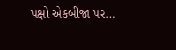પક્ષો એકબીજા પર…